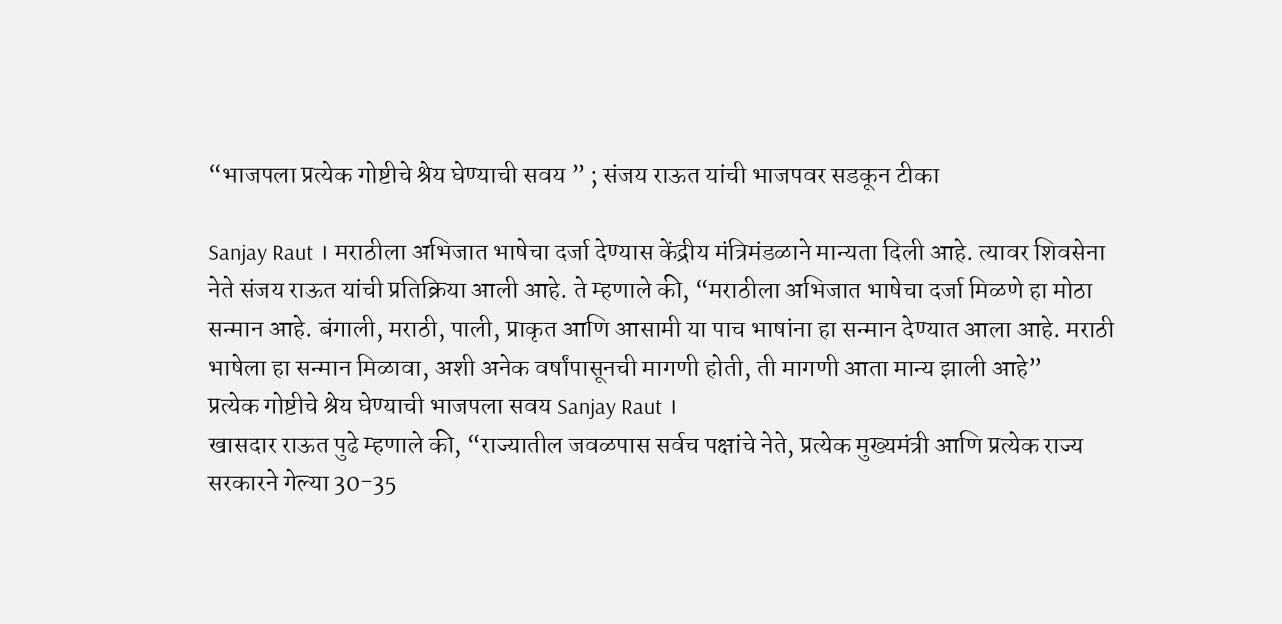“भाजपला प्रत्येक गोष्टीचे श्रेय घेण्याची सवय ” ; संजय राऊत यांची भाजपवर सडकून टीका

Sanjay Raut । मराठीला अभिजात भाषेचा दर्जा देण्यास केंद्रीय मंत्रिमंडळाने मान्यता दिली आहे. त्यावर शिवसेना नेते संजय राऊत यांची प्रतिक्रिया आली आहे. ते म्हणाले की, “मराठीला अभिजात भाषेचा दर्जा मिळणे हा मोठा सन्मान आहे. बंगाली, मराठी, पाली, प्राकृत आणि आसामी या पाच भाषांना हा सन्मान देण्यात आला आहे. मराठी भाषेला हा सन्मान मिळावा, अशी अनेक वर्षांपासूनची मागणी होती, ती मागणी आता मान्य झाली आहे”
प्रत्येक गोष्टीचे श्रेय घेण्याची भाजपला सवय Sanjay Raut ।
खासदार राऊत पुढे म्हणाले की, “राज्यातील जवळपास सर्वच पक्षांचे नेते, प्रत्येक मुख्यमंत्री आणि प्रत्येक राज्य सरकारने गेल्या 30-35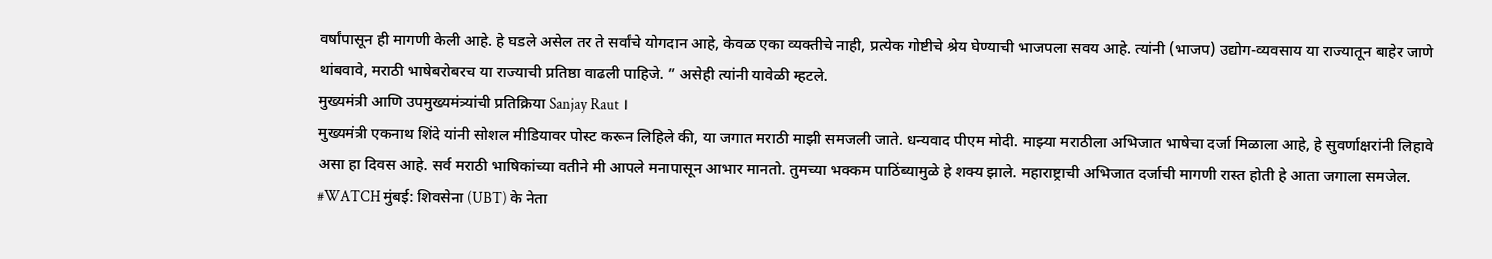वर्षांपासून ही मागणी केली आहे. हे घडले असेल तर ते सर्वांचे योगदान आहे, केवळ एका व्यक्तीचे नाही, प्रत्येक गोष्टीचे श्रेय घेण्याची भाजपला सवय आहे. त्यांनी (भाजप) उद्योग-व्यवसाय या राज्यातून बाहेर जाणे थांबवावे, मराठी भाषेबरोबरच या राज्याची प्रतिष्ठा वाढली पाहिजे. ” असेही त्यांनी यावेळी म्हटले.
मुख्यमंत्री आणि उपमुख्यमंत्र्यांची प्रतिक्रिया Sanjay Raut ।
मुख्यमंत्री एकनाथ शिंदे यांनी सोशल मीडियावर पोस्ट करून लिहिले की, या जगात मराठी माझी समजली जाते. धन्यवाद पीएम मोदी. माझ्या मराठीला अभिजात भाषेचा दर्जा मिळाला आहे, हे सुवर्णाक्षरांनी लिहावे असा हा दिवस आहे. सर्व मराठी भाषिकांच्या वतीने मी आपले मनापासून आभार मानतो. तुमच्या भक्कम पाठिंब्यामुळे हे शक्य झाले. महाराष्ट्राची अभिजात दर्जाची मागणी रास्त होती हे आता जगाला समजेल.
#WATCH मुंबई: शिवसेना (UBT) के नेता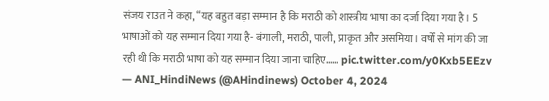संजय राउत ने कहा, “यह बहुत बड़ा सम्मान है कि मराठी को शास्त्रीय भाषा का दर्जा दिया गया है। 5 भाषाओं को यह सम्मान दिया गया है- बंगाली, मराठी, पाली, प्राकृत और असमिया। वर्षों से मांग की जा रही थी कि मराठी भाषा को यह सम्मान दिया जाना चाहिए…… pic.twitter.com/y0Kxb5EEzv
— ANI_HindiNews (@AHindinews) October 4, 2024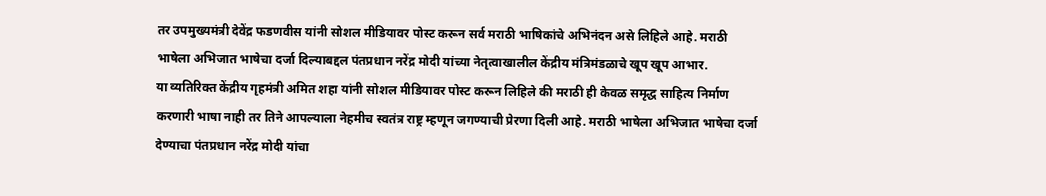तर उपमुख्यमंत्री देवेंद्र फडणवीस यांनी सोशल मीडियावर पोस्ट करून सर्व मराठी भाषिकांचे अभिनंदन असे लिहिले आहे. मराठी भाषेला अभिजात भाषेचा दर्जा दिल्याबद्दल पंतप्रधान नरेंद्र मोदी यांच्या नेतृत्वाखालील केंद्रीय मंत्रिमंडळाचे खूप खूप आभार.
या व्यतिरिक्त केंद्रीय गृहमंत्री अमित शहा यांनी सोशल मीडियावर पोस्ट करून लिहिले की मराठी ही केवळ समृद्ध साहित्य निर्माण करणारी भाषा नाही तर तिने आपल्याला नेहमीच स्वतंत्र राष्ट्र म्हणून जगण्याची प्रेरणा दिली आहे. मराठी भाषेला अभिजात भाषेचा दर्जा देण्याचा पंतप्रधान नरेंद्र मोदी यांचा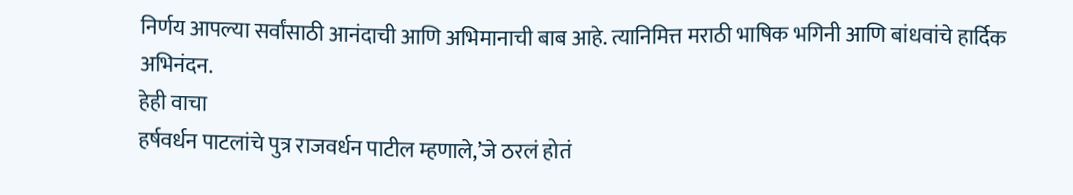निर्णय आपल्या सर्वांसाठी आनंदाची आणि अभिमानाची बाब आहे. त्यानिमित्त मराठी भाषिक भगिनी आणि बांधवांचे हार्दिक अभिनंदन.
हेही वाचा
हर्षवर्धन पाटलांचे पुत्र राजवर्धन पाटील म्हणाले,’जे ठरलं होतं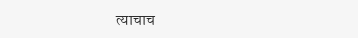त्याचाच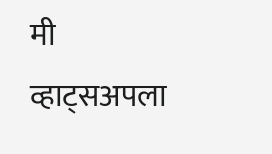मी व्हाट्सअपला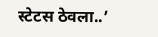स्टेटस ठेवला..’